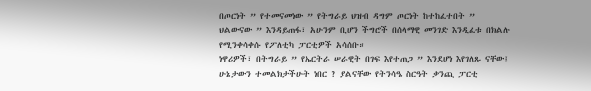በጦርነት ” የተመናመነው ” የትግራይ ህዝብ ዳግም ጦርነት ከተከፈተበት ” ህልውናው ” እንዳይጠፋ፣ አሁንም ቢሆን ችግሮች በሰላማዊ መንገድ እንዲፈቱ በክልሉ የሚንቀሳቀሱ የፖለቲካ ፓርቲዎች አሳሰቡ።
ነዋሪዎች፣ በትግራይ ” የኤርትራ ሠራዊት በገፍ እየተጠጋ ” እንደሆነ እየገለጹ ናቸው፤ ሁኔታውን ተመልክታችሁት ነበር ? ያልናቸው የትንሳዔ ስርዓት ቃንጪ ፓርቲ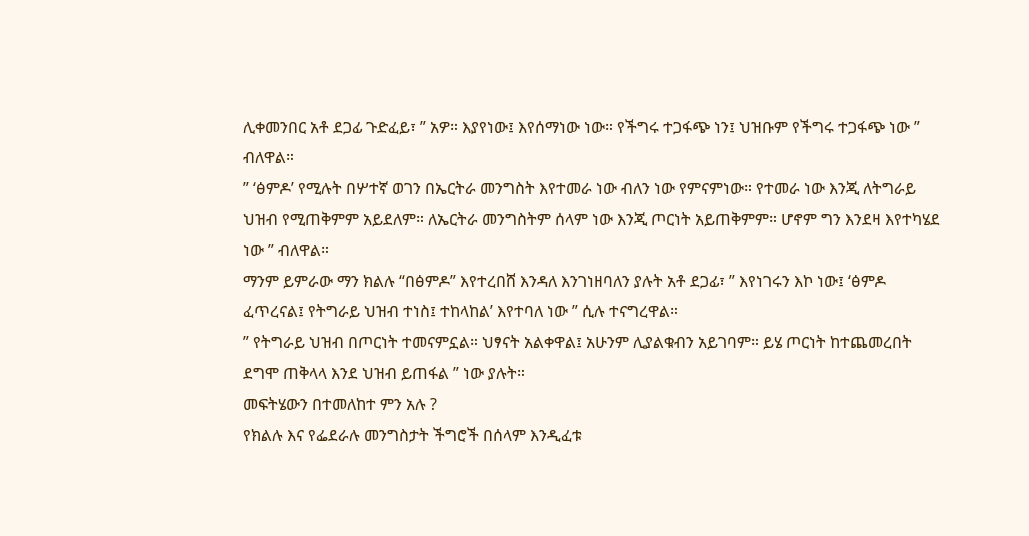ሊቀመንበር አቶ ደጋፊ ጉድፈይ፣ ” አዎ። እያየነው፤ እየሰማነው ነው። የችግሩ ተጋፋጭ ነን፤ ህዝቡም የችግሩ ተጋፋጭ ነው ” ብለዋል።
” ‘ፅምዶ’ የሚሉት በሦተኛ ወገን በኤርትራ መንግስት እየተመራ ነው ብለን ነው የምናምነው። የተመራ ነው እንጂ ለትግራይ ህዝብ የሚጠቅምም አይደለም። ለኤርትራ መንግስትም ሰላም ነው እንጂ ጦርነት አይጠቅምም። ሆኖም ግን እንደዛ እየተካሄደ ነው ” ብለዋል።
ማንም ይምራው ማን ክልሉ “በፅምዶ” እየተረበሸ እንዳለ እንገነዘባለን ያሉት አቶ ደጋፊ፣ ” እየነገሩን እኮ ነው፤ ‘ፅምዶ ፈጥረናል፤ የትግራይ ህዝብ ተነስ፤ ተከላከል’ እየተባለ ነው ” ሲሉ ተናግረዋል።
” የትግራይ ህዝብ በጦርነት ተመናምኗል። ህፃናት አልቀዋል፤ አሁንም ሊያልቁብን አይገባም። ይሄ ጦርነት ከተጨመረበት ደግሞ ጠቅላላ እንደ ህዝብ ይጠፋል ” ነው ያሉት።
መፍትሄውን በተመለከተ ምን አሉ ?
የክልሉ እና የፌደራሉ መንግስታት ችግሮች በሰላም እንዲፈቱ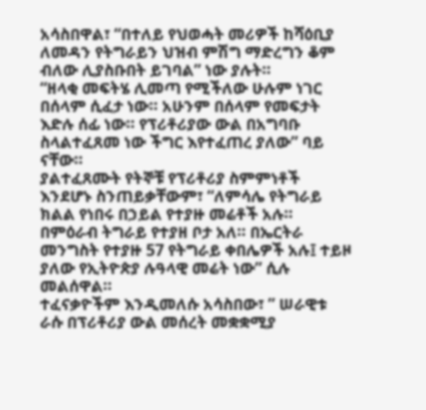አሳስበዋል፣ “በተለይ የህወሓት መሪዎች ከሻዕቢያ ለመዳን የትግራይን ህዝብ ምሽግ ማድረግን ቆም ብለው ሊያስቡበት ይገባል” ነው ያሉት።
“ዘላቂ መፍትሄ ሊመጣ የሚችለው ሁሉም ነገር በሰላም ሲፈታ ነው። አሁንም በሰላም የመፍታት እድሉ ሰፊ ነው። የፕሪቶሪያው ውል በአግባቡ ስላልተፈጸመ ነው ችግር እየተፈጠረ ያለው” ባይ ናቸው።
ያልተፈጸሙት የትኞቹ የፕሪቶሪያ ስምምነቶች እንደሆኑ ስንጠይቃቸውም፣ “ለምሳሌ የትግራይ ክልል የነበሩ በኃይል የተያዙ መሬቶች አሉ። በምዕራብ ትግራይ የተያዘ ቦታ አለ። በኤርትራ መንግስት የተያዙ 57 የትግራይ ቀበሌዎች አሉ፤ ተይዞ ያለው የኢትዮጵያ ሉዓላዊ መሬት ነው” ሲሉ መልሰዋል።
ተፈናቃዮችም እንዲመለሱ አሳስበው፣ ” ሠራዊቱ ራሱ በፕሪቶሪያ ውል መሰረት መቋቋሚያ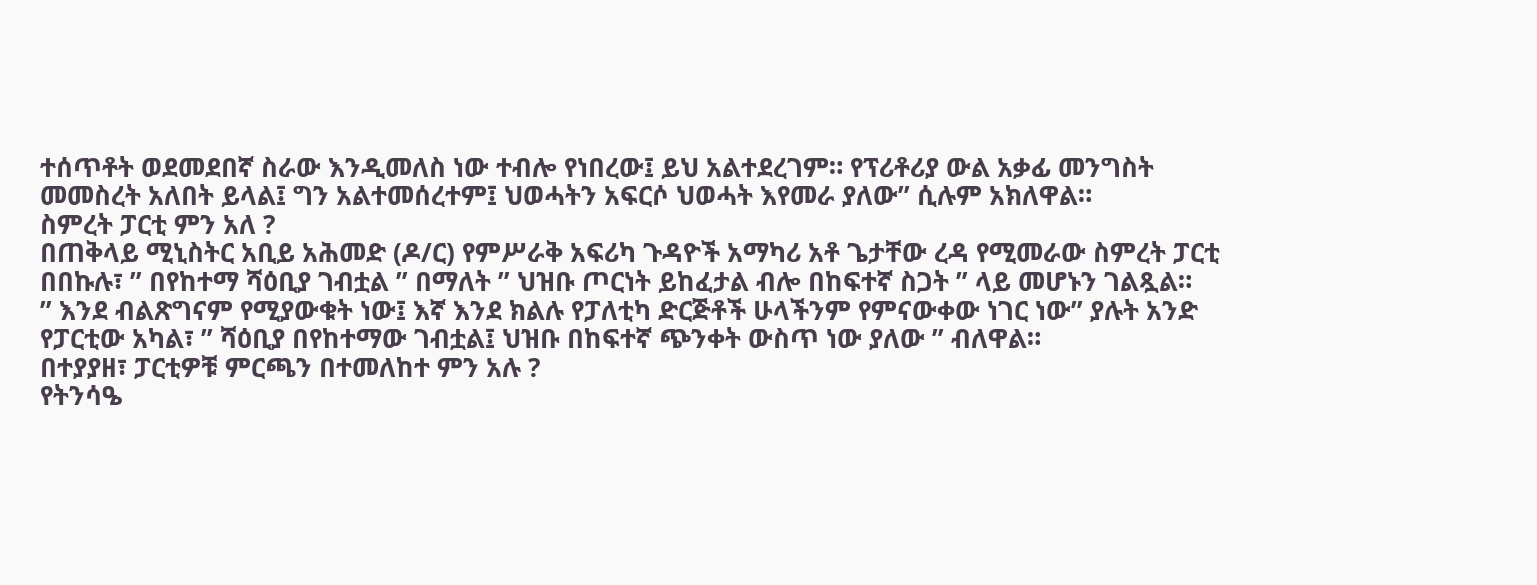ተሰጥቶት ወደመደበኛ ስራው እንዲመለስ ነው ተብሎ የነበረው፤ ይህ አልተደረገም። የፕሪቶሪያ ውል አቃፊ መንግስት መመስረት አለበት ይላል፤ ግን አልተመሰረተም፤ ህወሓትን አፍርሶ ህወሓት እየመራ ያለው” ሲሉም አክለዋል።
ስምረት ፓርቲ ምን አለ ?
በጠቅላይ ሚኒስትር አቢይ አሕመድ (ዶ/ር) የምሥራቅ አፍሪካ ጉዳዮች አማካሪ አቶ ጌታቸው ረዳ የሚመራው ስምረት ፓርቲ በበኩሉ፣ ” በየከተማ ሻዕቢያ ገብቷል ” በማለት ” ህዝቡ ጦርነት ይከፈታል ብሎ በከፍተኛ ስጋት ” ላይ መሆኑን ገልጿል።
” እንደ ብልጽግናም የሚያውቁት ነው፤ እኛ እንደ ክልሉ የፓለቲካ ድርጅቶች ሁላችንም የምናውቀው ነገር ነው” ያሉት አንድ የፓርቲው አካል፣ ” ሻዕቢያ በየከተማው ገብቷል፤ ህዝቡ በከፍተኛ ጭንቀት ውስጥ ነው ያለው ” ብለዋል።
በተያያዘ፣ ፓርቲዎቹ ምርጫን በተመለከተ ምን አሉ ?
የትንሳዔ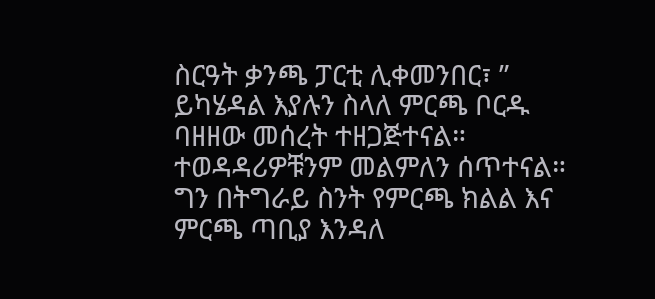ስርዓት ቃንጫ ፓርቲ ሊቀመንበር፣ ” ይካሄዳል እያሉን ስላለ ምርጫ ቦርዱ ባዘዘው መሰረት ተዘጋጅተናል። ተወዳዳሪዎቹንም መልምለን ሰጥተናል።
ግን በትግራይ ስንት የምርጫ ክልል እና ምርጫ ጣቢያ እንዳለ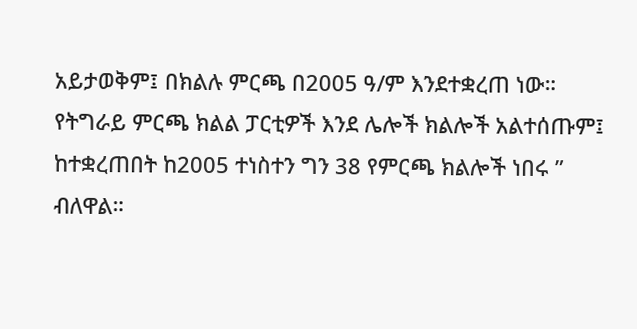አይታወቅም፤ በክልሉ ምርጫ በ2005 ዓ/ም እንደተቋረጠ ነው። የትግራይ ምርጫ ክልል ፓርቲዎች እንደ ሌሎች ክልሎች አልተሰጡም፤ ከተቋረጠበት ከ2005 ተነስተን ግን 38 የምርጫ ክልሎች ነበሩ ” ብለዋል።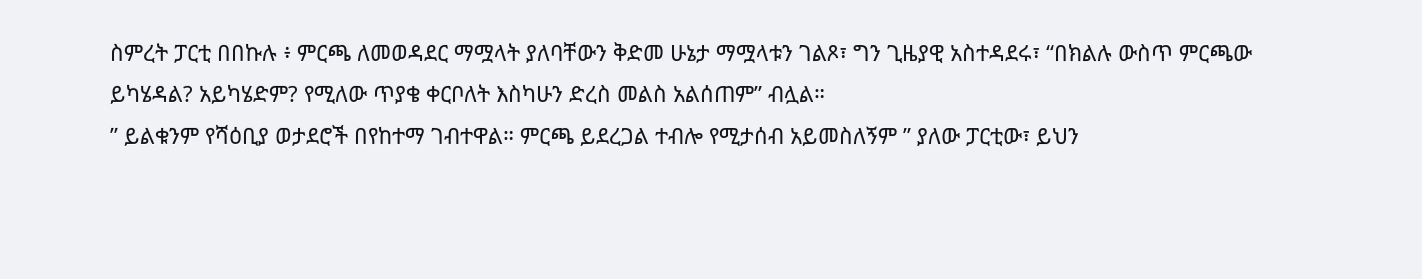ስምረት ፓርቲ በበኩሉ ፥ ምርጫ ለመወዳደር ማሟላት ያለባቸውን ቅድመ ሁኔታ ማሟላቱን ገልጾ፣ ግን ጊዜያዊ አስተዳደሩ፣ “በክልሉ ውስጥ ምርጫው ይካሄዳል? አይካሄድም? የሚለው ጥያቄ ቀርቦለት እስካሁን ድረስ መልስ አልሰጠም” ብሏል።
” ይልቁንም የሻዕቢያ ወታደሮች በየከተማ ገብተዋል። ምርጫ ይደረጋል ተብሎ የሚታሰብ አይመስለኝም ” ያለው ፓርቲው፣ ይህን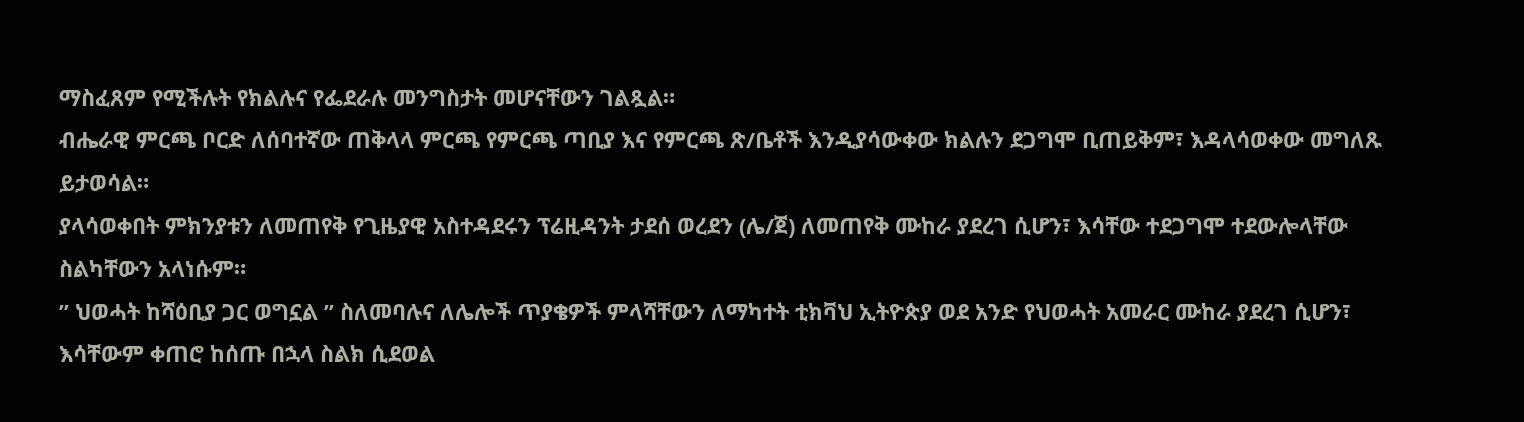ማስፈጸም የሚችሉት የክልሉና የፌደራሉ መንግስታት መሆናቸውን ገልጿል።
ብሔራዊ ምርጫ ቦርድ ለሰባተኛው ጠቅላላ ምርጫ የምርጫ ጣቢያ እና የምርጫ ጽ/ቤቶች እንዲያሳውቀው ክልሉን ደጋግሞ ቢጠይቅም፣ እዳላሳወቀው መግለጹ ይታወሳል።
ያላሳወቀበት ምክንያቱን ለመጠየቅ የጊዜያዊ አስተዳደሩን ፕሬዚዳንት ታደሰ ወረደን (ሌ/ጀ) ለመጠየቅ ሙከራ ያደረገ ሲሆን፣ እሳቸው ተደጋግሞ ተደውሎላቸው ስልካቸውን አላነሱም።
” ህወሓት ከሻዕቢያ ጋር ወግኗል ” ስለመባሉና ለሌሎች ጥያቄዎች ምላሻቸውን ለማካተት ቲክቫህ ኢትዮጵያ ወደ አንድ የህወሓት አመራር ሙከራ ያደረገ ሲሆን፣ እሳቸውም ቀጠሮ ከሰጡ በኋላ ስልክ ሲደወል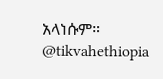አላነሱም።
@tikvahethiopia